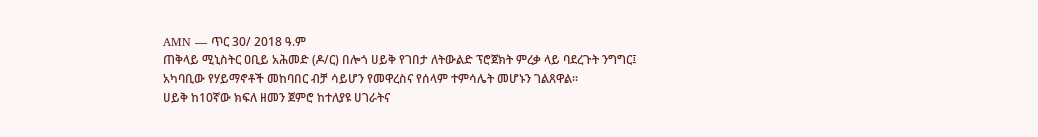AMN — ጥር 30/ 2018 ዓ.ም
ጠቅላይ ሚኒስትር ዐቢይ አሕመድ (ዶ/ር) በሎጎ ሀይቅ የገበታ ለትውልድ ፕሮጀክት ምረቃ ላይ ባደረጉት ንግግር፤ አካባቢው የሃይማኖቶች መከባበር ብቻ ሳይሆን የመዋረስና የሰላም ተምሳሌት መሆኑን ገልጸዋል።
ሀይቅ ከ10ኛው ክፍለ ዘመን ጀምሮ ከተለያዩ ሀገራትና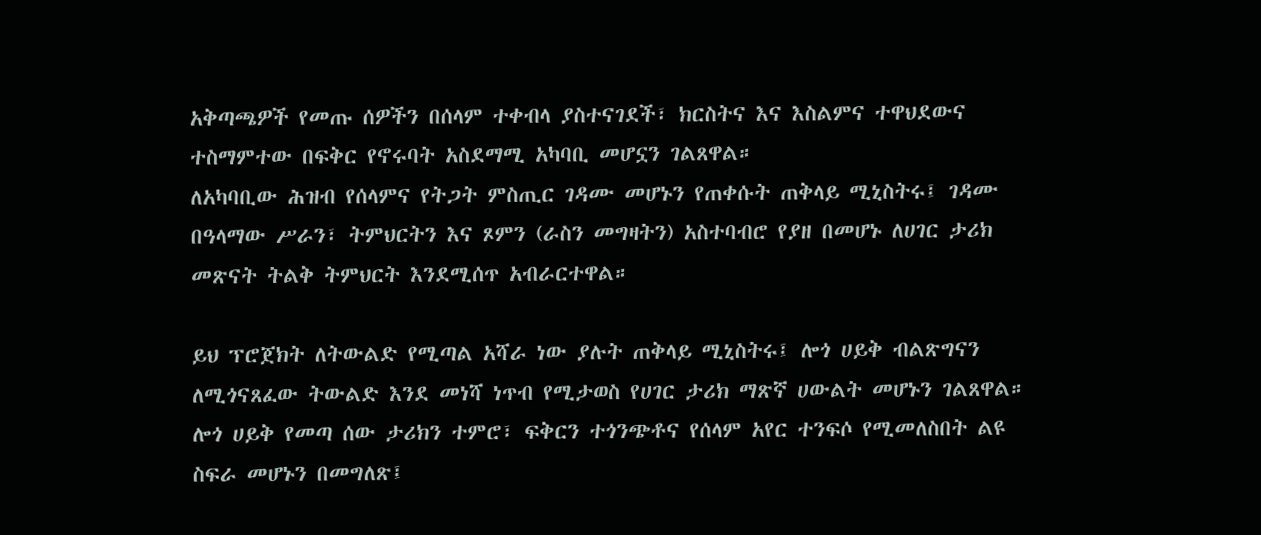አቅጣጫዎች የመጡ ሰዎችን በሰላም ተቀብላ ያስተናገደች፣ ክርስትና እና እስልምና ተዋህደውና ተስማምተው በፍቅር የኖሩባት አስደማሚ አካባቢ መሆኗን ገልጸዋል።
ለአካባቢው ሕዝብ የሰላምና የትጋት ምስጢር ገዳሙ መሆኑን የጠቀሱት ጠቅላይ ሚኒስትሩ፤ ገዳሙ በዓላማው ሥራን፣ ትምህርትን እና ጾምን (ራስን መግዛትን) አስተባብሮ የያዘ በመሆኑ ለሀገር ታሪክ መጽናት ትልቅ ትምህርት እንደሚሰጥ አብራርተዋል።

ይህ ፕሮጀክት ለትውልድ የሚጣል አሻራ ነው ያሉት ጠቅላይ ሚኒስትሩ፤ ሎጎ ሀይቅ ብልጽግናን ለሚጎናጸፈው ትውልድ እንደ መነሻ ነጥብ የሚታወስ የሀገር ታሪክ ማጽኛ ሀውልት መሆኑን ገልጸዋል።
ሎጎ ሀይቅ የመጣ ሰው ታሪክን ተምሮ፣ ፍቅርን ተጎንጭቶና የሰላም አየር ተንፍሶ የሚመለስበት ልዩ ስፍራ መሆኑን በመግለጽ፤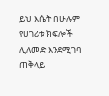ይህ እሴት በሁሉም የሀገሪቱ ክፍሎች ሊለመድ እንደሚገባ ጠቅላይ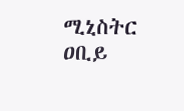ሚኒስትር ዐቢይ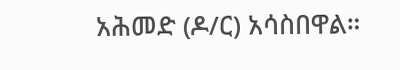አሕመድ (ዶ/ር) አሳስበዋል።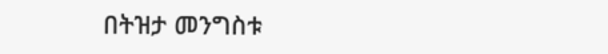በትዝታ መንግስቱ